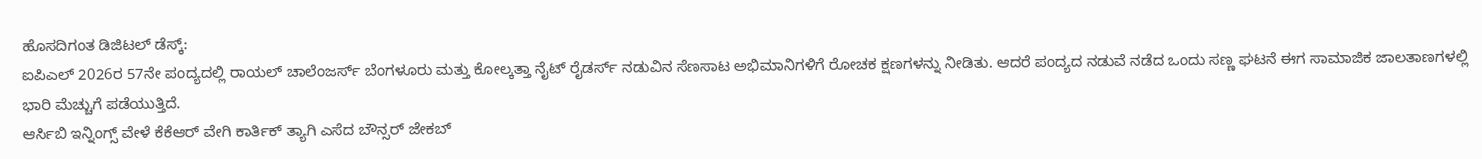ಹೊಸದಿಗಂತ ಡಿಜಿಟಲ್ ಡೆಸ್ಕ್:
ಐಪಿಎಲ್ 2026ರ 57ನೇ ಪಂದ್ಯದಲ್ಲಿ ರಾಯಲ್ ಚಾಲೆಂಜರ್ಸ್ ಬೆಂಗಳೂರು ಮತ್ತು ಕೋಲ್ಕತ್ತಾ ನೈಟ್ ರೈಡರ್ಸ್ ನಡುವಿನ ಸೆಣಸಾಟ ಅಭಿಮಾನಿಗಳಿಗೆ ರೋಚಕ ಕ್ಷಣಗಳನ್ನು ನೀಡಿತು. ಆದರೆ ಪಂದ್ಯದ ನಡುವೆ ನಡೆದ ಒಂದು ಸಣ್ಣ ಘಟನೆ ಈಗ ಸಾಮಾಜಿಕ ಜಾಲತಾಣಗಳಲ್ಲಿ ಭಾರಿ ಮೆಚ್ಚುಗೆ ಪಡೆಯುತ್ತಿದೆ.
ಆರ್ಸಿಬಿ ಇನ್ನಿಂಗ್ಸ್ ವೇಳೆ ಕೆಕೆಆರ್ ವೇಗಿ ಕಾರ್ತಿಕ್ ತ್ಯಾಗಿ ಎಸೆದ ಬೌನ್ಸರ್ ಜೇಕಬ್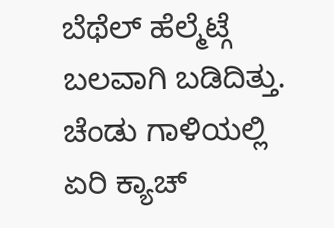ಬೆಥೆಲ್ ಹೆಲ್ಮೆಟ್ಗೆ ಬಲವಾಗಿ ಬಡಿದಿತ್ತು. ಚೆಂಡು ಗಾಳಿಯಲ್ಲಿ ಏರಿ ಕ್ಯಾಚ್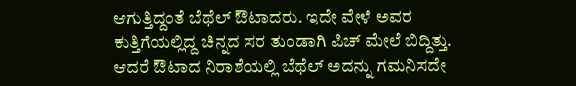ಆಗುತ್ತಿದ್ದಂತೆ ಬೆಥೆಲ್ ಔಟಾದರು. ಇದೇ ವೇಳೆ ಅವರ ಕುತ್ತಿಗೆಯಲ್ಲಿದ್ದ ಚಿನ್ನದ ಸರ ತುಂಡಾಗಿ ಪಿಚ್ ಮೇಲೆ ಬಿದ್ದಿತ್ತು. ಆದರೆ ಔಟಾದ ನಿರಾಶೆಯಲ್ಲಿ ಬೆಥೆಲ್ ಅದನ್ನು ಗಮನಿಸದೇ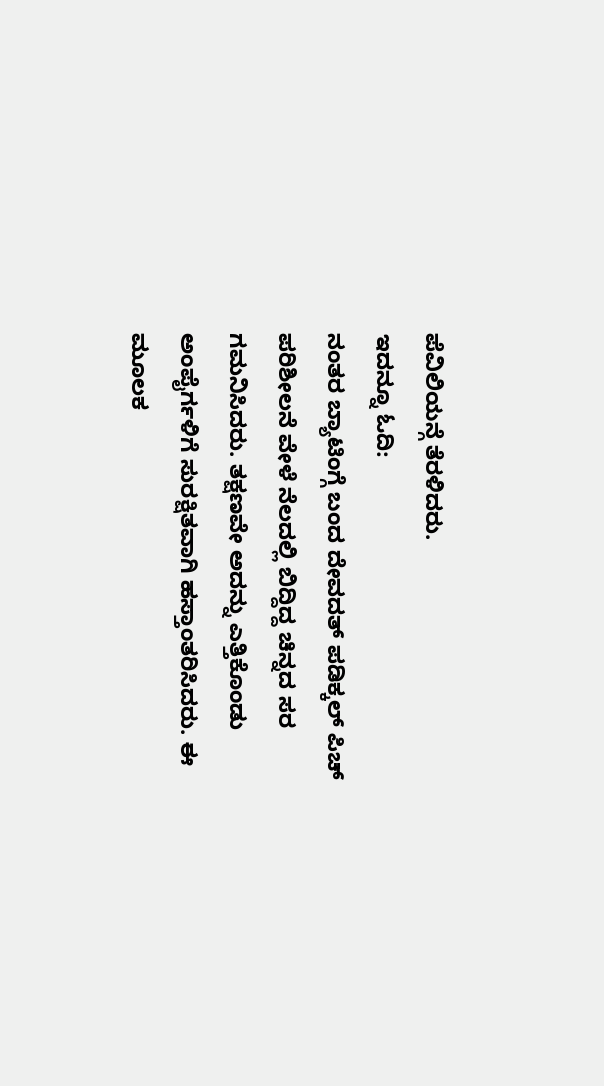ಪೆವಿಲಿಯನ್ಗೆ ತೆರಳಿದರು.
ಇದನ್ನೂ ಓದಿ:
ನಂತರ ಬ್ಯಾಟಿಂಗ್ಗೆ ಬಂದ ದೇವದತ್ ಪಡಿಕ್ಕಲ್ ಪಿಚ್ ಪರಿಶೀಲನೆ ವೇಳೆ ನೆಲದಲ್ಲಿ ಬಿದ್ದಿದ್ದ ಚಿನ್ನದ ಸರ ಗಮನಿಸಿದರು. ತಕ್ಷಣವೇ ಅದನ್ನು ಎತ್ತಿಕೊಂಡು ಅಂಪೈರ್ಗಳಿಗೆ ಸುರಕ್ಷಿತವಾಗಿ ಹಸ್ತಾಂತರಿಸಿದರು. ಈ ಮೂಲಕ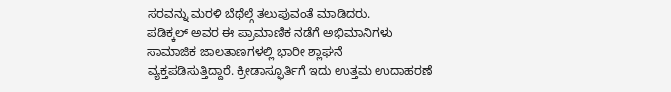ಸರವನ್ನು ಮರಳಿ ಬೆಥೆಲ್ಗೆ ತಲುಪುವಂತೆ ಮಾಡಿದರು.
ಪಡಿಕ್ಕಲ್ ಅವರ ಈ ಪ್ರಾಮಾಣಿಕ ನಡೆಗೆ ಅಭಿಮಾನಿಗಳು ಸಾಮಾಜಿಕ ಜಾಲತಾಣಗಳಲ್ಲಿ ಭಾರೀ ಶ್ಲಾಘನೆ ವ್ಯಕ್ತಪಡಿಸುತ್ತಿದ್ದಾರೆ. ಕ್ರೀಡಾಸ್ಫೂರ್ತಿಗೆ ಇದು ಉತ್ತಮ ಉದಾಹರಣೆ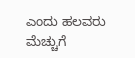ಎಂದು ಹಲವರು ಮೆಚ್ಚುಗೆ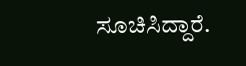ಸೂಚಿಸಿದ್ದಾರೆ.